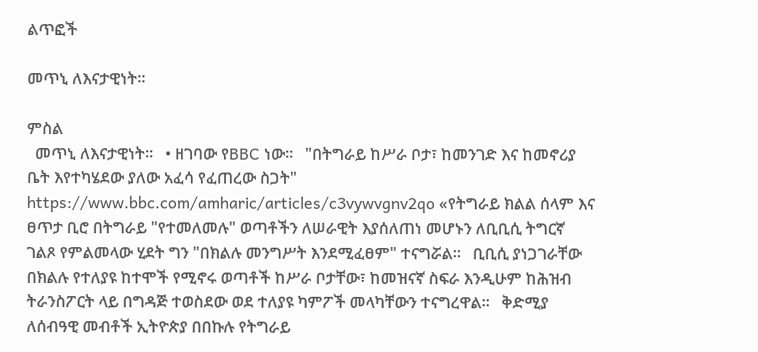ልጥፎች

መጥኒ ለእናታዊነት።

ምስል
  መጥኒ ለእናታዊነት።   • ዘገባው የBBC ነው።   "በትግራይ ከሥራ ቦታ፣ ከመንገድ እና ከመኖሪያ ቤት እየተካሄደው ያለው አፈሳ የፈጠረው ስጋት"   https://www.bbc.com/amharic/articles/c3vywvgnv2qo «የትግራይ ክልል ሰላም እና ፀጥታ ቢሮ በትግራይ "የተመለመሉ" ወጣቶችን ለሠራዊት እያሰለጠነ መሆኑን ለቢቢሲ ትግርኛ ገልጾ የምልመላው ሂደት ግን "በክልሉ መንግሥት እንደሚፈፀም" ተናግሯል።   ቢቢሲ ያነጋገራቸው በክልሉ የተለያዩ ከተሞች የሚኖሩ ወጣቶች ከሥራ ቦታቸው፣ ከመዝናኛ ስፍራ እንዲሁም ከሕዝብ ትራንስፖርት ላይ በግዳጅ ተወስደው ወደ ተለያዩ ካምፖች መላካቸውን ተናግረዋል።   ቅድሚያ ለሰብዓዊ መብቶች ኢትዮጵያ በበኩሉ የትግራይ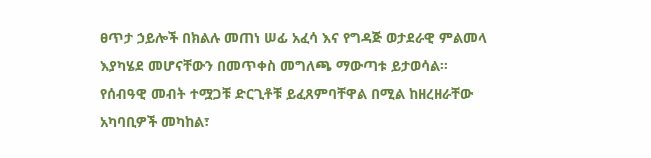ፀጥታ ኃይሎች በክልሉ መጠነ ሠፊ አፈሳ እና የግዳጅ ወታደራዊ ምልመላ እያካሄደ መሆናቸውን በመጥቀስ መግለጫ ማውጣቱ ይታወሳል።   የሰብዓዊ መብት ተሟጋቹ ድርጊቶቹ ይፈጸምባቸዋል በሚል ከዘረዘራቸው አካባቢዎች መካከል፣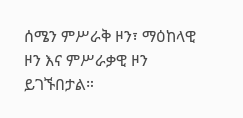ሰሜን ምሥራቅ ዞን፣ ማዕከላዊ ዞን እና ምሥራቃዊ ዞን ይገኙበታል።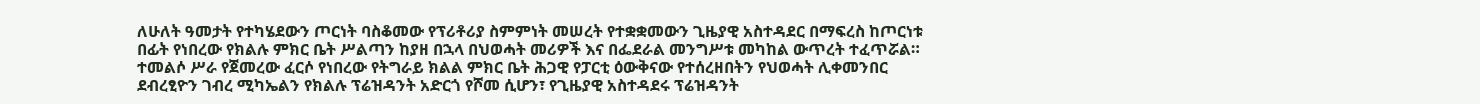ለሁለት ዓመታት የተካሄደውን ጦርነት ባስቆመው የፕሪቶሪያ ስምምነት መሠረት የተቋቋመውን ጊዜያዊ አስተዳደር በማፍረስ ከጦርነቱ በፊት የነበረው የክልሉ ምክር ቤት ሥልጣን ከያዘ በኋላ በህወሓት መሪዎች እና በፌደራል መንግሥቱ መካከል ውጥረት ተፈጥሯል።   ተመልሶ ሥራ የጀመረው ፈርሶ የነበረው የትግራይ ክልል ምክር ቤት ሕጋዊ የፓርቲ ዕውቅናው የተሰረዘበትን የህወሓት ሊቀመንበር ደብረፂዮን ገብረ ሚካኤልን የክልሉ ፕሬዝዳንት አድርጎ የሾመ ሲሆን፣ የጊዜያዊ አስተዳደሩ ፕሬዝዳንት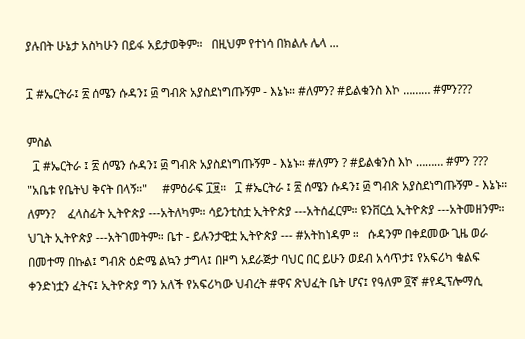ያሉበት ሁኔታ አስካሁን በይፋ አይታወቅም።   በዚህም የተነሳ በክልሉ ሌላ ...

፲ #ኤርትራ፤ ፳ ሰሜን ሱዳን፤ ፴ ግብጽ አያስደነግጡኝም - እኔኑ። #ለምን? #ይልቁንስ እኮ ……… #ምን???

ምስል
  ፲ #ኤርትራ ፤ ፳ ሰሜን ሱዳን፤ ፴ ግብጽ አያስደነግጡኝም - እኔኑ። #ለምን ? #ይልቁንስ እኮ ……… #ምን ???   "አቤቱ የቤትህ ቅናት በላኝ።"     #ምዕራፍ ፲፱።   ፲ #ኤርትራ ፤ ፳ ሰሜን ሱዳን፤ ፴ ግብጽ አያስደነግጡኝም - እኔኑ። ለምን?    ፈላስፊት ኢትዮጵያ ---አትለካም። ሳይንቲስቷ ኢትዮጵያ ---አትሰፈርም። ዩንቨርሷ ኢትዮጵያ ---አትመዘንም። ህጊት ኢትዮጵያ ---አትገመትም። ቤተ - ይሉንታዊቷ ኢትዮጵያ --- #አትከነዳም ።   ሱዳንም በቀደመው ጊዜ ወራ በመተማ በኩል፤ ግብጽ ዕድሜ ልኳን ታግላ፤ በዞግ አደራጅታ ባህር በር ይሁን ወደብ አሳጥታ፤ የአፍሪካ ቁልፍ ቀንድነቷን ፈትና፤ ኢትዮጵያ ግን አለች የአፍሪካው ህብረት #ዋና ጽህፈት ቤት ሆና፤ የዓለም ፬ኛ #የዲፕሎማሲ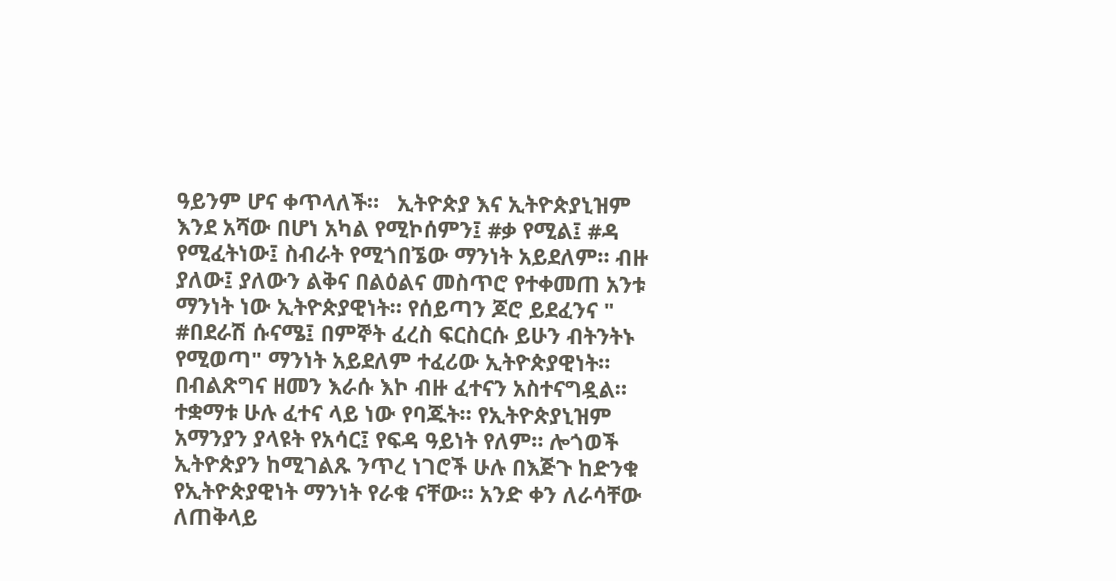ዓይንም ሆና ቀጥላለች።   ኢትዮጵያ እና ኢትዮጵያኒዝም እንደ አሻው በሆነ አካል የሚኮሰምን፤ #ቃ የሚል፤ #ዳ የሚፈትነው፤ ስብራት የሚጎበኜው ማንነት አይደለም። ብዙ ያለው፤ ያለውን ልቅና በልዕልና መስጥሮ የተቀመጠ አንቱ ማንነት ነው ኢትዮጵያዊነት። የሰይጣን ጆሮ ይደፈንና " #በደራሽ ሱናሜ፤ በምኞት ፈረስ ፍርስርሱ ይሁን ብትንትኑ የሚወጣ" ማንነት አይደለም ተፈሪው ኢትዮጵያዊነት።   በብልጽግና ዘመን እራሱ እኮ ብዙ ፈተናን አስተናግዷል። ተቋማቱ ሁሉ ፈተና ላይ ነው የባጁት። የኢትዮጵያኒዝም አማንያን ያላዩት የአሳር፤ የፍዳ ዓይነት የለም። ሎጎወች ኢትዮጵያን ከሚገልጹ ንጥረ ነገሮች ሁሉ በእጅጉ ከድንቁ የኢትዮጵያዊነት ማንነት የራቁ ናቸው። አንድ ቀን ለራሳቸው ለጠቅላይ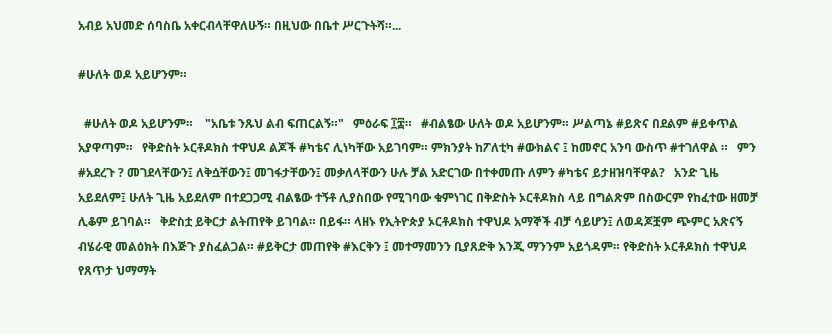አብይ አህመድ ሰባስቤ አቀርብላቸዋለሁኝ። በዚህው በቤተ ሥርጉትሻ።...

#ሁለት ወዶ አይሆንም።

  #ሁለት ወዶ አይሆንም።    "አቤቱ ንጹህ ልብ ፍጠርልኝ።"   ምዕራፍ ፲፰።   #ብልፄው ሁለት ወዶ አይሆንም። ሥልጣኔ #ይጽና በደልም #ይቀጥል አያዋጣም።   የቅድስት ኦርቶዶክስ ተዋህዶ ልጆች #ካቴና ሊነካቸው አይገባም። ምክንያት ከፖለቲካ #ውክልና ፤ ከመኖር አንባ ውስጥ #ተገለዋል ።   ምን #አደረጉ ? መገደላቸውን፤ ለቅሷቸውን፤ መገፋታቸውን፤ መቃለላቸውን ሁሉ ቻል አድርገው በተቀመጡ ለምን #ካቴና ይታዘዝባቸዋል?   አንድ ጊዜ አይደለም፤ ሁለት ጊዜ አይደለም በተደጋጋሚ ብልፄው ተኝቶ ሊያስበው የሚገባው ቁምነገር በቅድስት ኦርቶዶክስ ላይ በግልጽም በስውርም የከፈተው ዘመቻ ሊቆም ይገባል።   ቅድስቷ ይቅርታ ልትጠየቅ ይገባል። በይፋ። ላዘኑ የኢትዮጵያ ኦርቶዶክስ ተዋህዶ አማኞች ብቻ ሳይሆን፤ ለወዳጆቿም ጭምር አጽናኝ ብሄራዊ መልዕክት በእጅጉ ያስፈልጋል። #ይቅርታ መጠየቅ #እርቅን ፤ መተማመንን ቢያጸድቅ እንጂ ማንንም አይጎዳም። የቅድስት ኦርቶዶክስ ተዋህዶ የጸጥታ ህማማት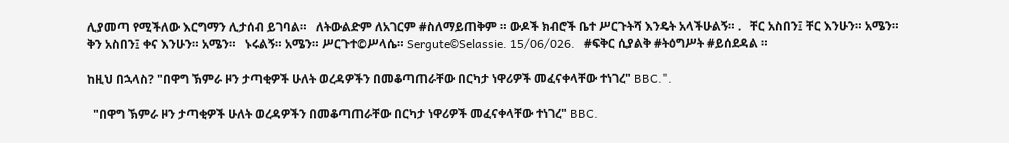ሊያመጣ የሚችለው እርግማን ሊታሰብ ይገባል።   ለትውልድም ለአገርም #ስለማይጠቅም ። ውዶች ክብሮች ቤተ ሥርጉትሻ እንዴት አላችሁልኝ። .   ቸር አስበን፤ ቸር እንሁን። አሜን። ቅን አስበን፤ ቀና እንሁን። አሜን።   ኑሩልኝ። አሜን። ሥርጉተ©ሥላሴ። Sergute©Selassie. 15/06/026.   #ፍቅር ሲያልቅ #ትዕግሥት #ይሰደዳል ።

ከዚህ በኋላስ? "በዋግ ኽምራ ዞን ታጣቂዎች ሁለት ወረዳዎችን በመቆጣጠራቸው በርካታ ነዋሪዎች መፈናቀላቸው ተነገረ" BBC.".

  "በዋግ ኽምራ ዞን ታጣቂዎች ሁለት ወረዳዎችን በመቆጣጠራቸው በርካታ ነዋሪዎች መፈናቀላቸው ተነገረ" BBC.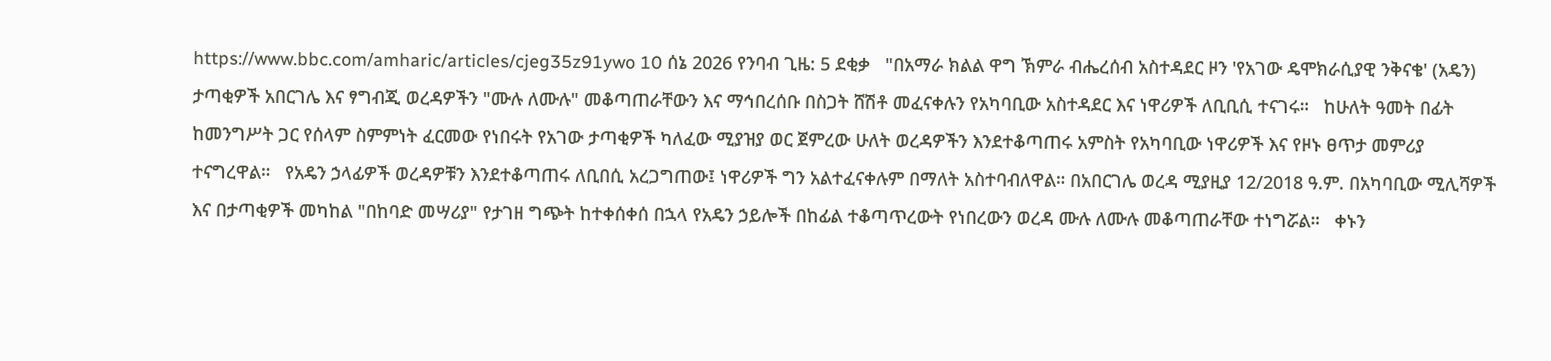https://www.bbc.com/amharic/articles/cjeg35z91ywo 10 ሰኔ 2026 የንባብ ጊዜ: 5 ደቂቃ   "በአማራ ክልል ዋግ ኽምራ ብሔረሰብ አስተዳደር ዞን 'የአገው ዴሞክራሲያዊ ንቅናቄ' (አዴን) ታጣቂዎች አበርገሌ እና ፃግብጂ ወረዳዎችን "ሙሉ ለሙሉ" መቆጣጠራቸውን እና ማኅበረሰቡ በስጋት ሸሽቶ መፈናቀሉን የአካባቢው አስተዳደር እና ነዋሪዎች ለቢቢሲ ተናገሩ።   ከሁለት ዓመት በፊት ከመንግሥት ጋር የሰላም ስምምነት ፈርመው የነበሩት የአገው ታጣቂዎች ካለፈው ሚያዝያ ወር ጀምረው ሁለት ወረዳዎችን እንደተቆጣጠሩ አምስት የአካባቢው ነዋሪዎች እና የዞኑ ፀጥታ መምሪያ ተናግረዋል።   የአዴን ኃላፊዎች ወረዳዎቹን እንደተቆጣጠሩ ለቢበሲ አረጋግጠው፤ ነዋሪዎች ግን አልተፈናቀሉም በማለት አስተባብለዋል። በአበርገሌ ወረዳ ሚያዚያ 12/2018 ዓ.ም. በአካባቢው ሚሊሻዎች እና በታጣቂዎች መካከል "በከባድ መሣሪያ" የታገዘ ግጭት ከተቀሰቀሰ በኋላ የአዴን ኃይሎች በከፊል ተቆጣጥረውት የነበረውን ወረዳ ሙሉ ለሙሉ መቆጣጠራቸው ተነግሯል።   ቀኑን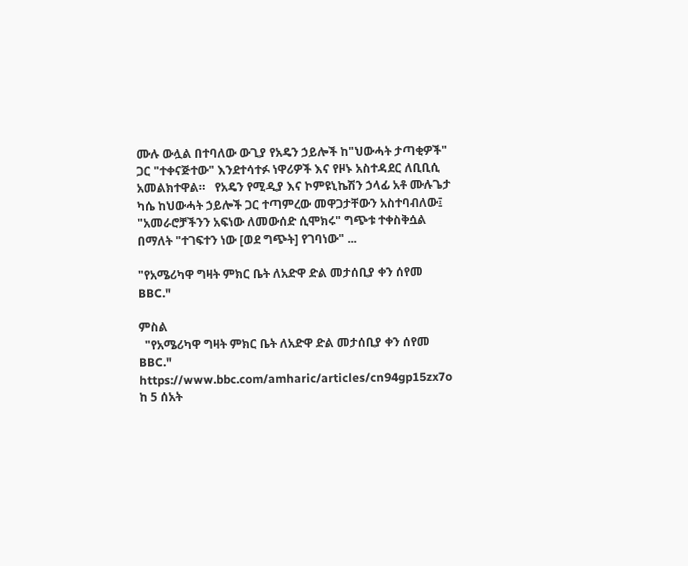ሙሉ ውሏል በተባለው ውጊያ የአዴን ኃይሎች ከ"ህውሓት ታጣቂዎች" ጋር "ተቀናጅተው" እንደተሳተፉ ነዋሪዎች እና የዞኑ አስተዳደር ለቢቢሲ አመልክተዋል።   የአዴን የሚዲያ እና ኮምዩኒኬሽን ኃላፊ አቶ ሙሉጌታ ካሴ ከህውሓት ኃይሎች ጋር ተጣምረው መዋጋታቸውን አስተባብለው፤ "አመራሮቻችንን አፍነው ለመውሰድ ሲሞክሩ" ግጭቱ ተቀስቅሷል በማለት "ተገፍተን ነው [ወደ ግጭት] የገባነው" ...

"የአሜሪካዋ ግዛት ምክር ቤት ለአድዋ ድል መታሰቢያ ቀን ሰየመ BBC."

ምስል
  "የአሜሪካዋ ግዛት ምክር ቤት ለአድዋ ድል መታሰቢያ ቀን ሰየመ BBC." https://www.bbc.com/amharic/articles/cn94gp15zx7o   ከ 5 ሰአት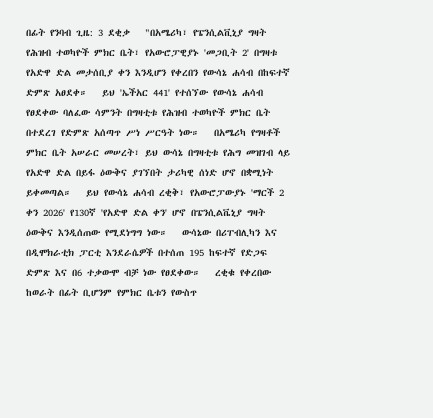በፊት የንባብ ጊዜ: 3 ደቂቃ   "በአሜሪካ፣ የፔንሲልቪኒያ ግዛት የሕዝብ ተወካዮች ምክር ቤት፣ የአውሮፓዊያኑ 'መጋቢት 2' በግዛቱ የአድዋ ድል መታሰቢያ ቀን እንዲሆን የቀረበን የውሳኔ ሐሳብ በከፍተኛ ድምጽ አፀደቀ።   ይህ 'ኤችአር 441' የተሰኘው የውሳኔ ሐሳብ የፀደቀው ባለፈው ሳምንት በግዛቲቱ የሕዝብ ተወካዮች ምክር ቤት በተደረገ የድምጽ አሰጣጥ ሥነ ሥርዓት ነው።   በአሜሪካ የግዛቶች ምክር ቤት አሠራር መሠረት፣ ይህ ውሳኔ በግዛቲቱ የሕግ መዝገብ ላይ የአድዋ ድል በይፋ ዕውቅና ያገኘበት ታሪካዊ ሰነድ ሆኖ በቋሚነት ይቀመጣል።   ይህ የውሳኔ ሐሳብ ረቂቅ፣ የአውሮፓውያኑ 'ማርች 2 ቀን 2026' የ130ኛ 'የአድዋ ድል ቀን' ሆኖ በፔንሲልቬኒያ ግዛት ዕውቅና እንዲሰጠው የሚደነግግ ነው።   ውሳኔው በሪፐብሊካን እና በዲሞክራቲክ ፓርቲ እንደራሴዎች በተሰጠ 195 ከፍተኛ የድጋፍ ድምጽ እና በ6 ተቃውሞ ብቻ ነው የፀደቀው።   ረቂቁ የቀረበው ከወራት በፊት ቢሆንም የምክር ቤቱን የውስጥ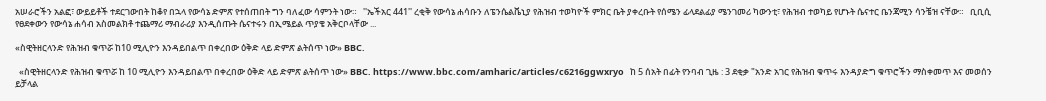አሠራሮችን አልፎ፣ ውይይቶች ተደርገውበት ከቆየ በኋላ የውሳኔ ድምጽ የተሰጠበት ግን ባለፈው ሳምንት ነው።   ''ኤችአር 441'' ረቂቅ የውሳኔ ሐሳቡን ለፔንሴልቬኒያ የሕዝብ ተወካዮች ምክር ቤት ያቀረቡት የሰሜን ፊላደልፊያ ሜንገመሪ ካውንቲ፣ የሕዝብ ተወካይ የሆኑት ሴናተር ቤንጃሚን ሳንቼዝ ናቸው።   ቢቢሲ የፀደቀውን የውሳኔ ሐሳብ አስመልክቶ ተጨማሪ ማብራሪያ እንዲሰጡት ሴናተሩን በኢሜይል ጥያቄ አቅርቦላቸው ...

«ስዊትዘርላንድ የሕዝብ ቁጥሯ ከ10 ሚሊዮን እንዳይበልጥ በቀረበው ዕቅድ ላይ ድምጽ ልትሰጥ ነው» BBC.

  «ስዊትዘርላንድ የሕዝብ ቁጥሯ ከ 10 ሚሊዮን እንዳይበልጥ በቀረበው ዕቅድ ላይ ድምጽ ልትሰጥ ነው» BBC. https://www.bbc.com/amharic/articles/c6216ggwxryo   ከ 5 ሰአት በፊት የንባብ ጊዜ : 3 ደቂቃ "አንድ አገር የሕዝብ ቁጥሩ እንዳያድግ ቁጥሮችን ማስቀመጥ እና መወሰን ይቻላል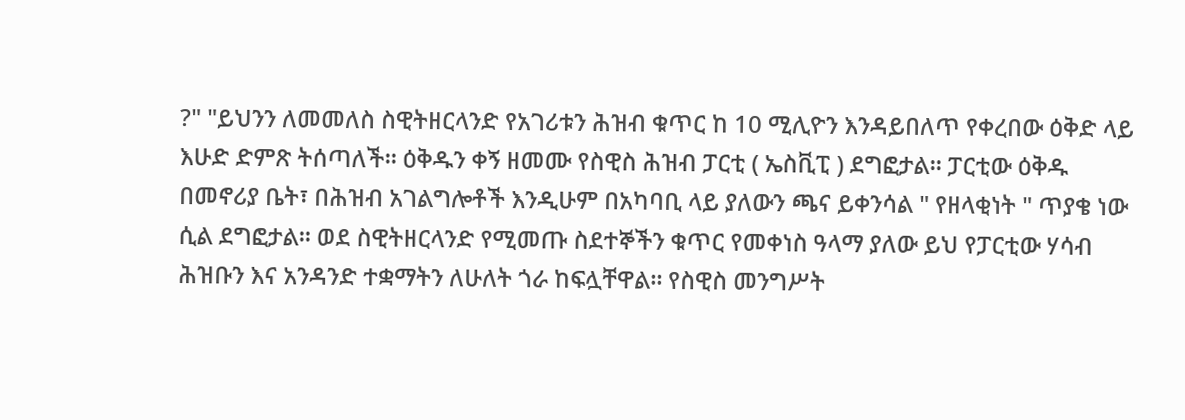?" "ይህንን ለመመለስ ስዊትዘርላንድ የአገሪቱን ሕዝብ ቁጥር ከ 10 ሚሊዮን እንዳይበለጥ የቀረበው ዕቅድ ላይ እሁድ ድምጽ ትሰጣለች። ዕቅዱን ቀኝ ዘመሙ የስዊስ ሕዝብ ፓርቲ ( ኤስቪፒ ) ደግፎታል። ፓርቲው ዕቅዱ በመኖሪያ ቤት፣ በሕዝብ አገልግሎቶች እንዲሁም በአካባቢ ላይ ያለውን ጫና ይቀንሳል " የዘላቂነት " ጥያቄ ነው ሲል ደግፎታል። ወደ ስዊትዘርላንድ የሚመጡ ስደተኞችን ቁጥር የመቀነስ ዓላማ ያለው ይህ የፓርቲው ሃሳብ ሕዝቡን እና አንዳንድ ተቋማትን ለሁለት ጎራ ከፍሏቸዋል። የስዊስ መንግሥት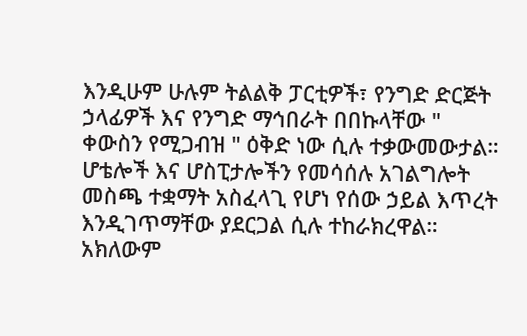እንዲሁም ሁሉም ትልልቅ ፓርቲዎች፣ የንግድ ድርጅት ኃላፊዎች እና የንግድ ማኅበራት በበኩላቸው " ቀውስን የሚጋብዝ " ዕቅድ ነው ሲሉ ተቃውመውታል። ሆቴሎች እና ሆስፒታሎችን የመሳሰሉ አገልግሎት መስጫ ተቋማት አስፈላጊ የሆነ የሰው ኃይል እጥረት እንዲገጥማቸው ያደርጋል ሲሉ ተከራክረዋል። አክለውም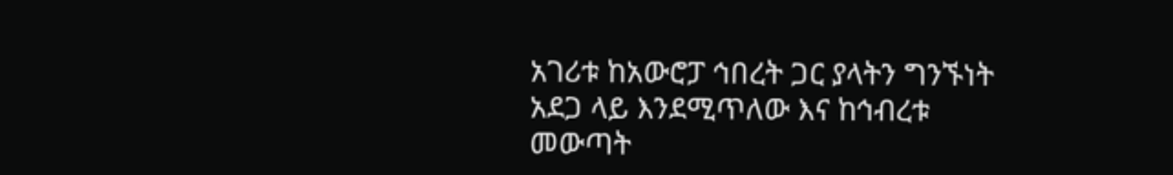አገሪቱ ከአውሮፓ ኅበረት ጋር ያላትን ግንኙነት አደጋ ላይ እንደሚጥለው እና ከኅብረቱ መውጣት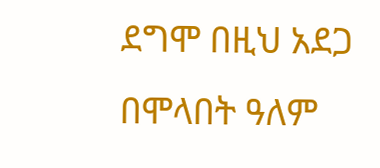ደግሞ በዚህ አደጋ በሞላበት ዓለም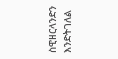ስዊዘርላንድን እንድትገለል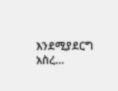እንደሚያደርግ አስረ...